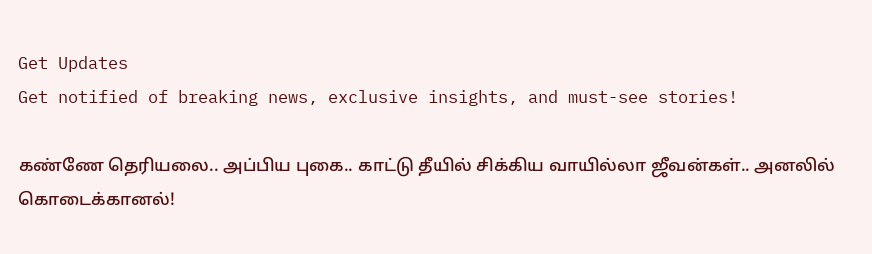Get Updates
Get notified of breaking news, exclusive insights, and must-see stories!

கண்ணே தெரியலை.. அப்பிய புகை.. காட்டு தீயில் சிக்கிய வாயில்லா ஜீவன்கள்.. அனலில் கொடைக்கானல்!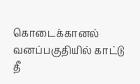கொடைக்கானல் வனப்பகுதியில் காட்டு தீ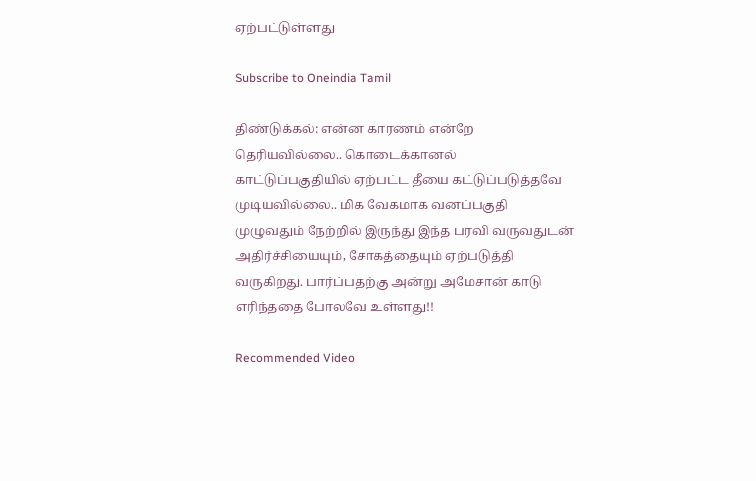ஏற்பட்டுள்ளது

Subscribe to Oneindia Tamil

திண்டுக்கல்: என்ன காரணம் என்றே தெரியவில்லை.. கொடைக்கானல் காட்டுப்பகுதியில் ஏற்பட்ட தீயை கட்டுப்படுத்தவே முடியவில்லை.. மிக வேகமாக வனப்பகுதி முழுவதும் நேற்றில் இருந்து இந்த பரவி வருவதுடன் அதிர்ச்சியையும், சோகத்தையும் ஏற்படுத்தி வருகிறது. பார்ப்பதற்கு அன்று அமேசான் காடு எரிந்ததை போலவே உள்ளது!!

Recommended Video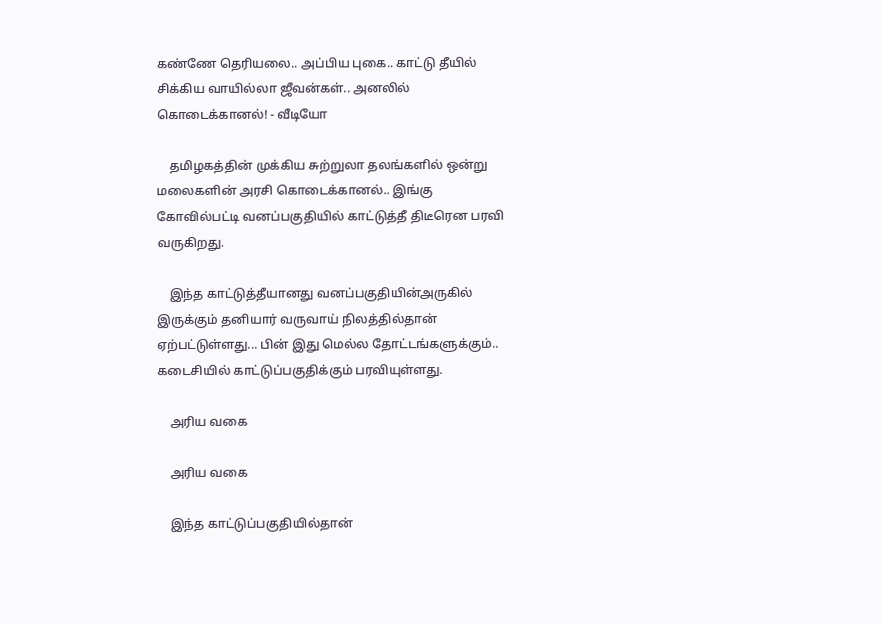கண்ணே தெரியலை.. அப்பிய புகை.. காட்டு தீயில் சிக்கிய வாயில்லா ஜீவன்கள்.. அனலில் கொடைக்கானல்! - வீடியோ

    தமிழகத்தின் முக்கிய சுற்றுலா தலங்களில் ஒன்று மலைகளின் அரசி கொடைக்கானல்.. இங்கு கோவில்பட்டி வனப்பகுதியில் காட்டுத்தீ திடீரென பரவி வருகிறது.

    இந்த காட்டுத்தீயானது வனப்பகுதியின்அருகில் இருக்கும் தனியார் வருவாய் நிலத்தில்தான் ஏற்பட்டுள்ளது... பின் இது மெல்ல தோட்டங்களுக்கும்.. கடைசியில் காட்டுப்பகுதிக்கும் பரவியுள்ளது.

    அரிய வகை

    அரிய வகை

    இந்த காட்டுப்பகுதியில்தான்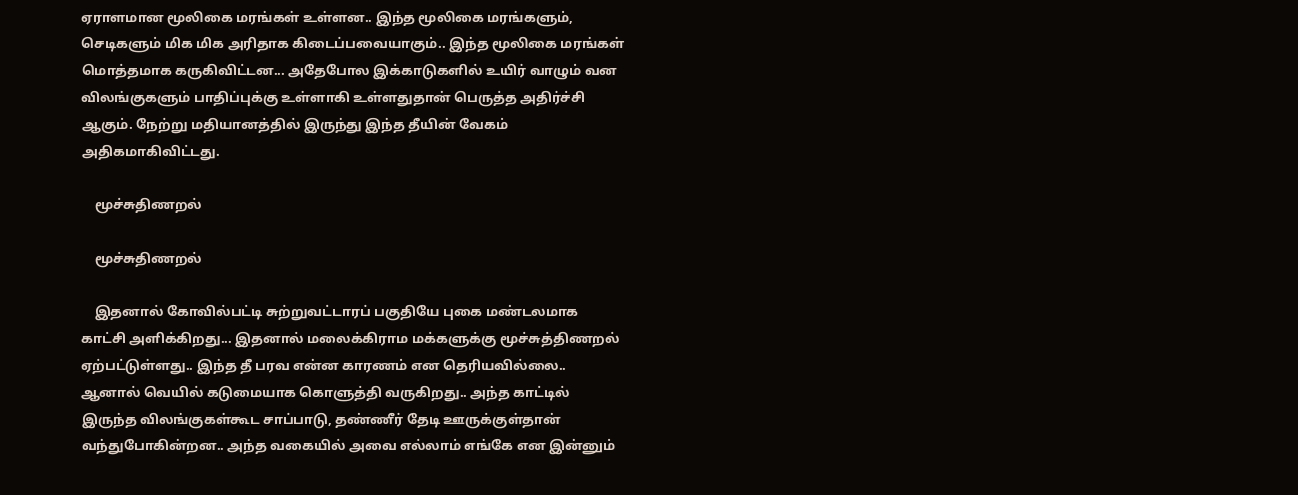ஏராளமான மூலிகை மரங்கள் உள்ளன.. இந்த மூலிகை மரங்களும், செடிகளும் மிக மிக அரிதாக கிடைப்பவையாகும்.. இந்த மூலிகை மரங்கள் மொத்தமாக கருகிவிட்டன... அதேபோல இக்காடுகளில் உயிர் வாழும் வன விலங்குகளும் பாதிப்புக்கு உள்ளாகி உள்ளதுதான் பெருத்த அதிர்ச்சி ஆகும். நேற்று மதியானத்தில் இருந்து இந்த தீயின் வேகம் அதிகமாகிவிட்டது.

    மூச்சுதிணறல்

    மூச்சுதிணறல்

    இதனால் கோவில்பட்டி சுற்றுவட்டாரப் பகுதியே புகை மண்டலமாக காட்சி அளிக்கிறது... இதனால் மலைக்கிராம மக்களுக்கு மூச்சுத்திணறல் ஏற்பட்டுள்ளது.. இந்த தீ பரவ என்ன காரணம் என தெரியவில்லை.. ஆனால் வெயில் கடுமையாக கொளுத்தி வருகிறது.. அந்த காட்டில் இருந்த விலங்குகள்கூட சாப்பாடு, தண்ணீர் தேடி ஊருக்குள்தான் வந்துபோகின்றன.. அந்த வகையில் அவை எல்லாம் எங்கே என இன்னும்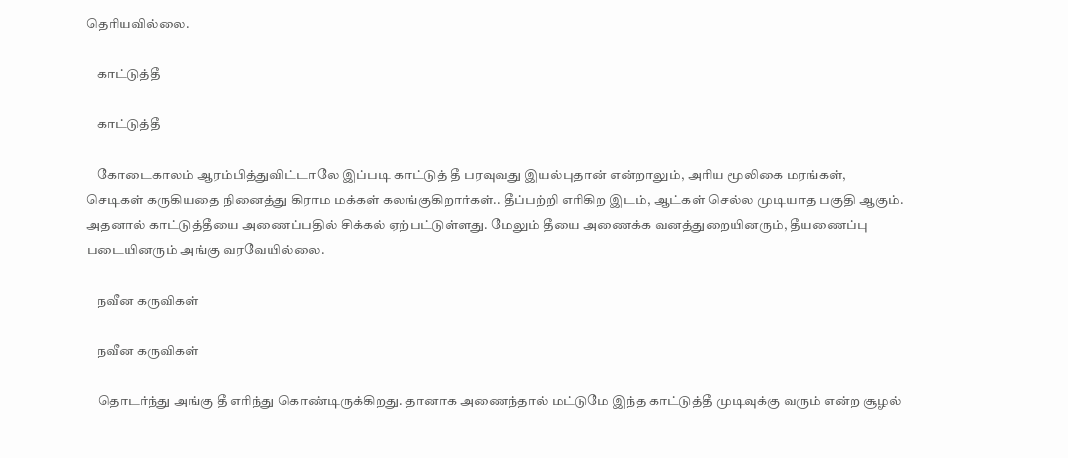தெரியவில்லை.

    காட்டுத்தீ

    காட்டுத்தீ

    கோடைகாலம் ஆரம்பித்துவிட்டாலே இப்படி காட்டுத் தீ பரவுவது இயல்புதான் என்றாலும், அரிய மூலிகை மரங்கள், செடிகள் கருகியதை நினைத்து கிராம மக்கள் கலங்குகிறார்கள்.. தீப்பற்றி எரிகிற இடம், ஆட்கள் செல்ல முடியாத பகுதி ஆகும். அதனால் காட்டுத்தீயை அணைப்பதில் சிக்கல் ஏற்பட்டுள்ளது. மேலும் தீயை அணைக்க வனத்துறையினரும், தீயணைப்பு படையினரும் அங்கு வரவேயில்லை.

    நவீன கருவிகள்

    நவீன கருவிகள்

    தொடர்ந்து அங்கு தீ எரிந்து கொண்டிருக்கிறது. தானாக அணைந்தால் மட்டுமே இந்த காட்டுத்தீ முடிவுக்கு வரும் என்ற சூழல்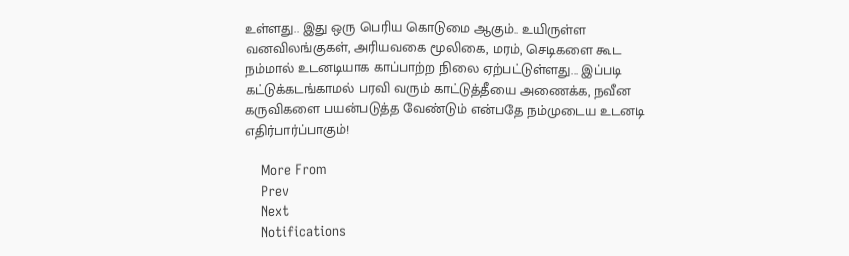உள்ளது.. இது ஒரு பெரிய கொடுமை ஆகும்.. உயிருள்ள வனவிலங்குகள், அரியவகை மூலிகை, மரம், செடிகளை கூட நம்மால் உடனடியாக காப்பாற்ற நிலை ஏற்பட்டுள்ளது... இப்படி கட்டுக்கடங்காமல் பரவி வரும் காட்டுத்தீயை அணைக்க, நவீன கருவிகளை பயன்படுத்த வேண்டும் என்பதே நம்முடைய உடனடி எதிர்பார்ப்பாகும்!

    More From
    Prev
    Next
    Notifications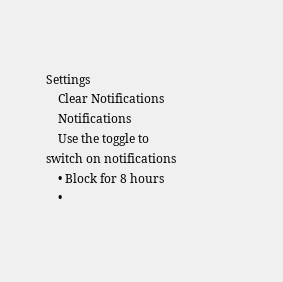Settings
    Clear Notifications
    Notifications
    Use the toggle to switch on notifications
    • Block for 8 hours
    •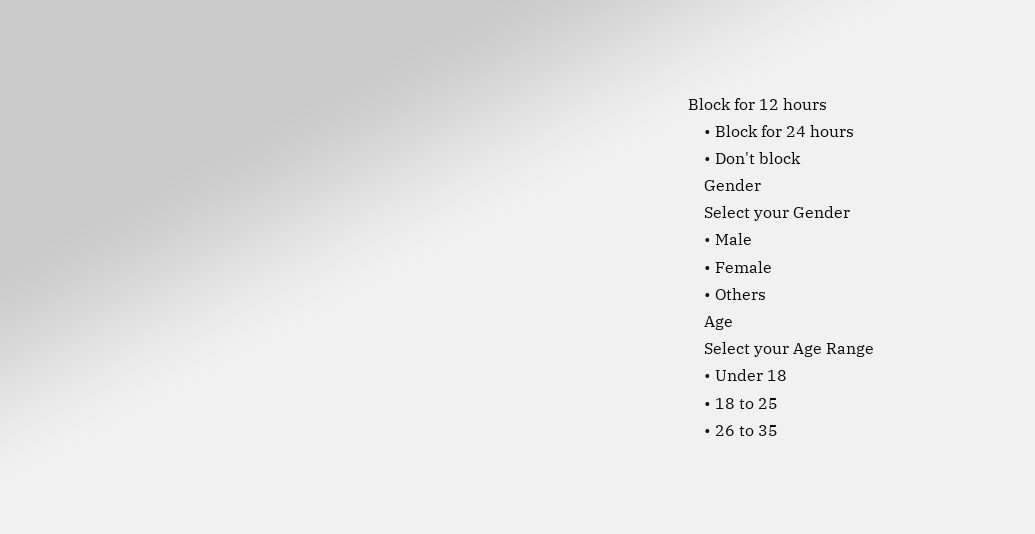Block for 12 hours
    • Block for 24 hours
    • Don't block
    Gender
    Select your Gender
    • Male
    • Female
    • Others
    Age
    Select your Age Range
    • Under 18
    • 18 to 25
    • 26 to 35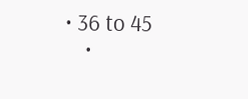• 36 to 45
    •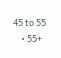45 to 55
    • 55+